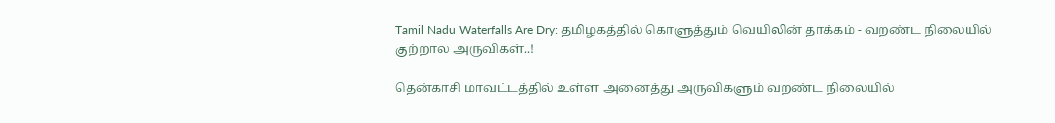Tamil Nadu Waterfalls Are Dry: தமிழகத்தில் கொளுத்தும் வெயிலின் தாக்கம் - வறண்ட நிலையில் குற்றால அருவிகள்..!

தென்காசி மாவட்டத்தில் உள்ள அனைத்து அருவிகளும் வறண்ட நிலையில்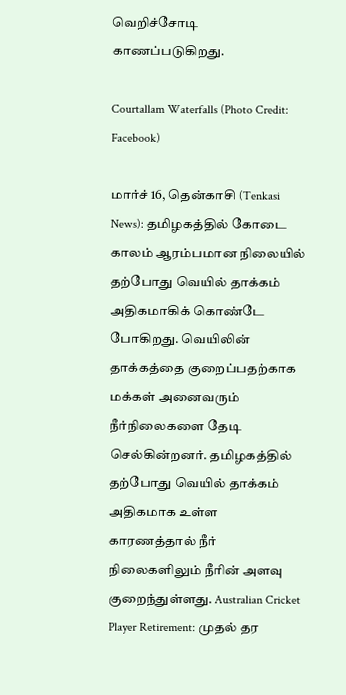வெறிச்சோடி காணப்படுகிறது.

Courtallam Waterfalls (Photo Credit: Facebook)

மார்ச் 16, தென்காசி (Tenkasi News): தமிழகத்தில் கோடை காலம் ஆரம்பமான நிலையில் தற்போது வெயில் தாக்கம் அதிகமாகிக் கொண்டே போகிறது. வெயிலின் தாக்கத்தை குறைப்பதற்காக மக்கள் அனைவரும் நீர்நிலைகளை தேடி செல்கின்றனர். தமிழகத்தில் தற்போது வெயில் தாக்கம் அதிகமாக உள்ள காரணத்தால் நீர் நிலைகளிலும் நீரின் அளவு குறைந்துள்ளது. Australian Cricket Player Retirement: முதல் தர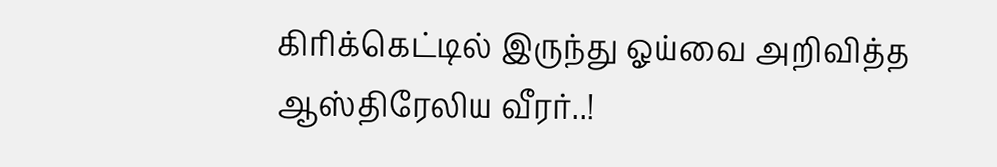கிரிக்கெட்டில் இருந்து ஓய்வை அறிவித்த ஆஸ்திரேலிய வீரர்..!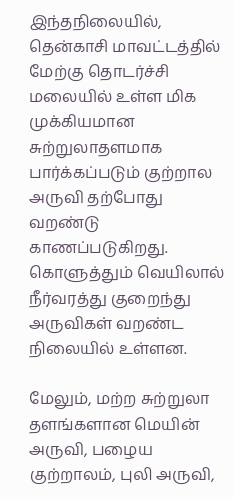இந்தநிலையில், தென்காசி மாவட்டத்தில் மேற்கு தொடர்ச்சி மலையில் உள்ள மிக முக்கியமான சுற்றுலாதளமாக பார்க்கப்படும் குற்றால அருவி தற்போது வறண்டு காணப்படுகிறது. கொளுத்தும் வெயிலால் நீர்வரத்து குறைந்து அருவிகள் வறண்ட நிலையில் உள்ளன.

மேலும், மற்ற சுற்றுலா தளங்களான மெயின் அருவி, பழைய குற்றாலம், புலி அருவி,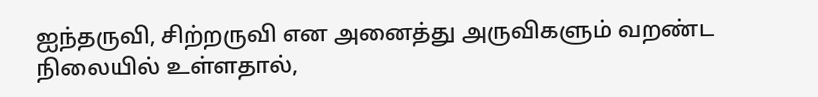ஐந்தருவி, சிற்றருவி என அனைத்து அருவிகளும் வறண்ட நிலையில் உள்ளதால்,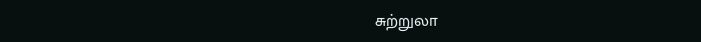சுற்றுலா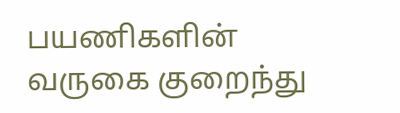பயணிகளின் வருகை குறைந்து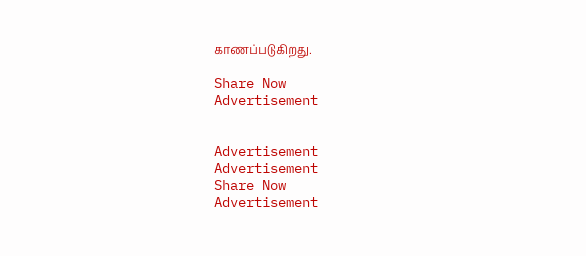காணப்படுகிறது.

Share Now
Advertisement


Advertisement
Advertisement
Share Now
Advertisement